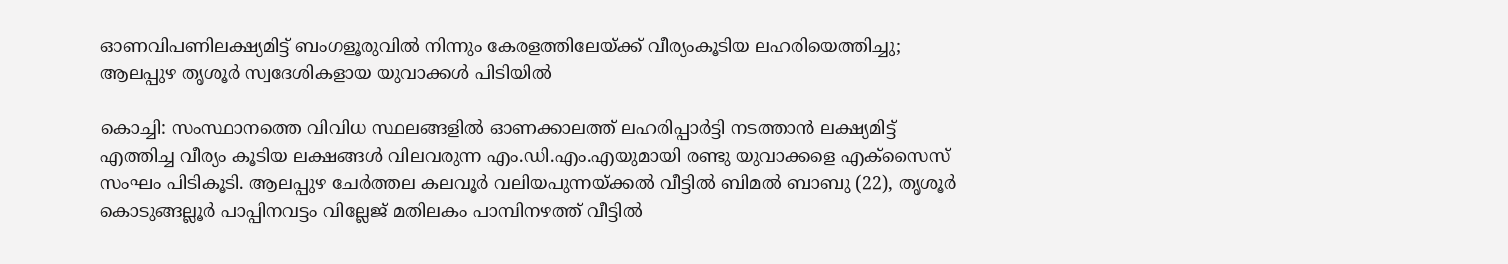ഓണവിപണിലക്ഷ്യമിട്ട് ബംഗളൂരുവിൽ നിന്നും കേരളത്തിലേയ്ക്ക് വീര്യംകൂടിയ ലഹരിയെത്തിച്ചു; ആലപ്പുഴ തൃശൂർ സ്വദേശികളായ യുവാക്കൾ പിടിയിൽ

കൊച്ചി: സംസ്ഥാനത്തെ വിവിധ സ്ഥലങ്ങളിൽ ഓണക്കാലത്ത് ലഹരിപ്പാർട്ടി നടത്താൻ ലക്ഷ്യമിട്ട് എത്തിച്ച വീര്യം കൂടിയ ലക്ഷങ്ങൾ വിലവരുന്ന എം.ഡി.എം.എയുമായി രണ്ടു യുവാക്കളെ എക്‌സൈസ് സംഘം പിടികൂടി. ആലപ്പുഴ ചേർത്തല കലവൂർ വലിയപുന്നയ്ക്കൽ വീട്ടിൽ ബിമൽ ബാബു (22), തൃശൂർ കൊടുങ്ങല്ലൂർ പാപ്പിനവട്ടം വില്ലേജ് മതിലകം പാമ്പിനഴത്ത് വീട്ടിൽ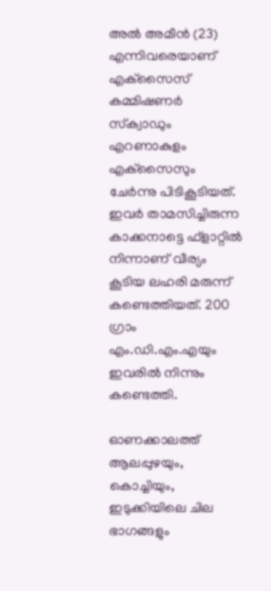അൽ അമീൻ (23) എന്നിവരെയാണ് എക്‌സൈസ് കമ്മിഷണർ സ്‌ക്വാഡും എറണാകുളം എക്‌സൈസും ചേർന്നു പിടികൂടിയത്. ഇവർ താമസിച്ചിരുന്ന കാക്കനാട്ടെ ഫ്‌ളാറ്റിൽ നിന്നാണ് വീര്യം കൂടിയ ലഹരി മരുന്ന് കണ്ടെത്തിയത്. 200 ഗ്രാം എം.ഡി.എം.എയും ഇവരിൽ നിന്നും കണ്ടെത്തി.

ഓണക്കാലത്ത് ആലപ്പുഴയും, കൊച്ചിയും, ഇടുക്കിയിലെ ചില ഭാഗങ്ങളും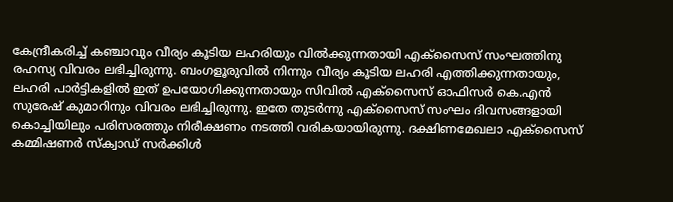കേന്ദ്രീകരിച്ച് കഞ്ചാവും വീര്യം കൂടിയ ലഹരിയും വിൽക്കുന്നതായി എക്‌സൈസ് സംഘത്തിനു രഹസ്യ വിവരം ലഭിച്ചിരുന്നു. ബംഗളൂരുവിൽ നിന്നും വീര്യം കൂടിയ ലഹരി എത്തിക്കുന്നതായും, ലഹരി പാർട്ടികളിൽ ഇത് ഉപയോഗിക്കുന്നതായും സിവിൽ എക്‌സൈസ് ഓഫിസർ കെ.എൻ സുരേഷ് കുമാറിനും വിവരം ലഭിച്ചിരുന്നു. ഇതേ തുടർന്നു എക്‌സൈസ് സംഘം ദിവസങ്ങളായി കൊച്ചിയിലും പരിസരത്തും നിരീക്ഷണം നടത്തി വരികയായിരുന്നു. ദക്ഷിണമേഖലാ എക്‌സൈസ് കമ്മിഷണർ സ്‌ക്വാഡ് സർക്കിൾ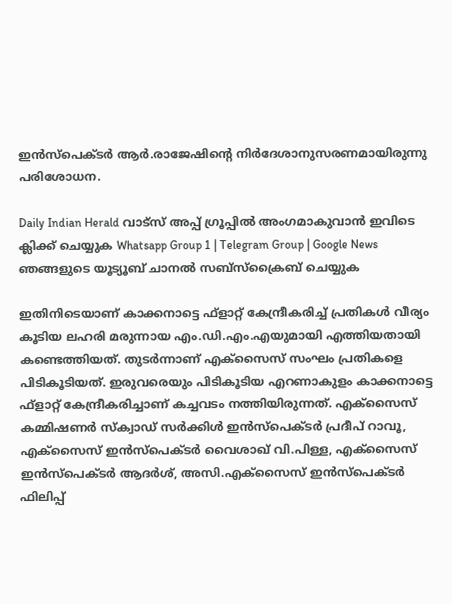ഇൻസ്‌പെക്ടർ ആർ.രാജേഷിന്റെ നിർദേശാനുസരണമായിരുന്നു പരിശോധന.

Daily Indian Herald വാട്സ് അപ്പ് ഗ്രൂപ്പിൽ അംഗമാകുവാൻ ഇവിടെ ക്ലിക്ക് ചെയ്യുക Whatsapp Group 1 | Telegram Group | Google News ഞങ്ങളുടെ യൂട്യൂബ് ചാനൽ സബ്സ്ക്രൈബ് ചെയ്യുക

ഇതിനിടെയാണ് കാക്കനാട്ടെ ഫ്‌ളാറ്റ് കേന്ദ്രീകരിച്ച് പ്രതികൾ വീര്യം കൂടിയ ലഹരി മരുന്നായ എം.ഡി.എം.എയുമായി എത്തിയതായി കണ്ടെത്തിയത്. തുടർന്നാണ് എക്‌സൈസ് സംഘം പ്രതികളെ പിടികൂടിയത്. ഇരുവരെയും പിടികൂടിയ എറണാകുളം കാക്കനാട്ടെ ഫ്‌ളാറ്റ് കേന്ദ്രീകരിച്ചാണ് കച്ചവടം നത്തിയിരുന്നത്. എക്‌സൈസ് കമ്മിഷണർ സ്‌ക്വാഡ് സർക്കിൾ ഇൻസ്‌പെക്ടർ പ്രദീപ് റാവൂ, എക്‌സൈസ് ഇൻസ്‌പെക്ടർ വൈശാഖ് വി.പിള്ള, എക്‌സൈസ് ഇൻസ്‌പെക്ടർ ആദർശ്, അസി.എക്‌സൈസ് ഇൻസ്‌പെക്ടർ ഫിലിപ്പ്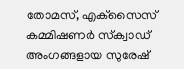തോമസ്, എക്‌സൈസ് കമ്മിഷണർ സ്‌ക്വാഡ് അംഗങ്ങളായ സുരേഷ്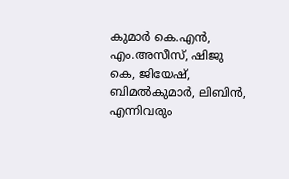കുമാർ കെ.എൻ, എം.അസീസ്, ഷിജു കെ, ജിയേഷ്, ബിമൽകുമാർ, ലിബിൻ, എന്നിവരും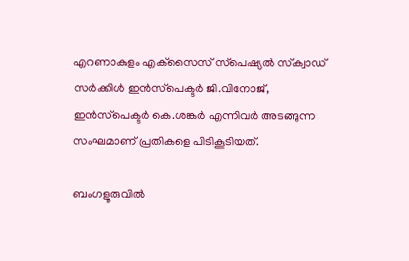എറണാകുളം എക്‌സൈസ് സ്‌പെഷ്യൽ സ്‌ക്വാഡ് സർക്കിൾ ഇൻസ്‌പെക്ടർ ജി.വിനോജ്, ഇൻസ്‌പെക്ടർ കെ.ശങ്കർ എന്നിവർ അടങ്ങുന്ന സംഘമാണ് പ്രതികളെ പിടികൂടിയത്.

ബംഗളൂരുവിൽ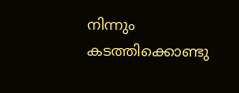നിന്നും കടത്തിക്കൊണ്ടു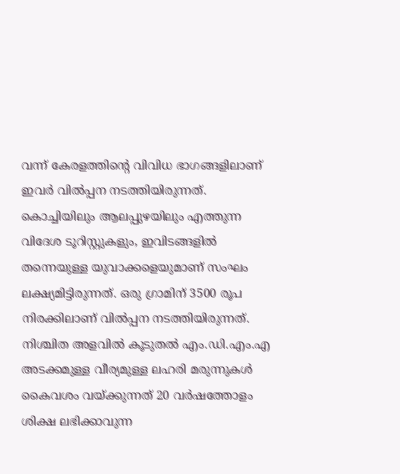വന്ന് കേരളത്തിന്റെ വിവിധ ഭാഗങ്ങളിലാണ് ഇവർ വിൽപ്പന നടത്തിയിരുന്നത്. കൊച്ചിയിലും ആലപ്പുഴയിലും എത്തുന്ന വിദേശ ടൂറിസ്റ്റുകളും, ഇവിടങ്ങളിൽ തന്നെയുള്ള യുവാക്കളെയുമാണ് സംഘം ലക്ഷ്യമിട്ടിരുന്നത്. ഒരു ഗ്രാമിന് 3500 രൂപ നിരക്കിലാണ് വിൽപ്പന നടത്തിയിരുന്നത്. നിശ്ചിത അളവിൽ കൂടുതൽ എം.ഡി.എം.എ അടക്കമുള്ള വീര്യമുള്ള ലഹരി മരുന്നുകൾ കൈവശം വയ്ക്കുന്നത് 20 വർഷത്തോളം ശിക്ഷ ലഭിക്കാവുന്ന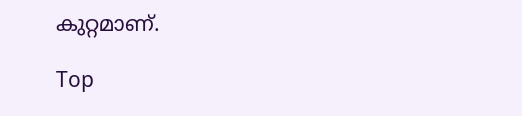കുറ്റമാണ്.

Top